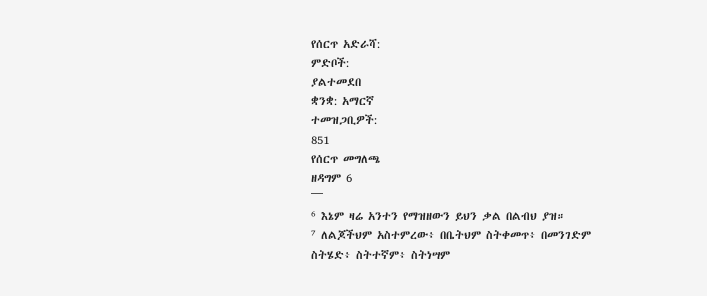የሰርጥ አድራሻ:
ምድቦች:
ያልተመደበ
ቋንቋ: አማርኛ
ተመዝጋቢዎች:
851
የሰርጥ መግለጫ
ዘዳግም 6
¯¯¯
⁶ እኔም ዛሬ አንተን የማዝዘውን ይህን ቃል በልብህ ያዝ።
⁷ ለልጆችህም አስተምረው፥ በቤትህም ስትቀመጥ፥ በመንገድም ስትሄድ፥ ስትተኛም፥ ስትነሣም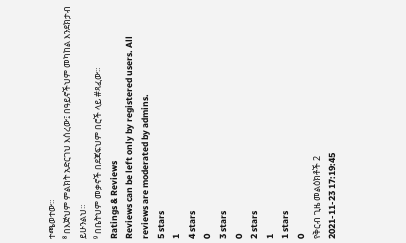ተጫወተው።
⁸ በእጅህም ምልክት አድርገህ እሰረው፤ በዓይኖችህም መካከል እንደክታብ ይሁንልህ።
⁹ በቤትህም መቃኖች በደጃፍህም በሮች ላይ #ጻፈው።
Ratings & Reviews
Reviews can be left only by registered users. All reviews are moderated by admins.
5 stars
1
4 stars
0
3 stars
0
2 stars
1
1 stars
0
የቅርብ ጊዜ መልዕክቶች 2
2021-11-23 17:19:45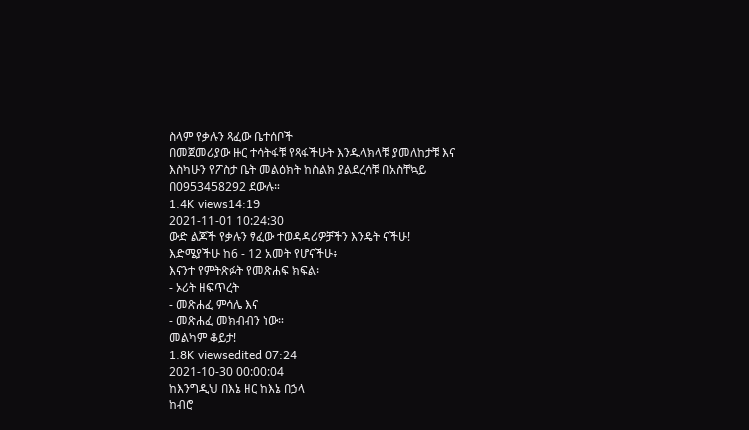ስላም የቃሉን ጻፈው ቤተሰቦች
በመጀመሪያው ዙር ተሳትፋቹ የጻፋችሁት እንዱላክላቹ ያመለከታቹ እና እስካሁን የፖስታ ቤት መልዕክት ከስልክ ያልደረሳቹ በአስቸኳይ በ0953458292 ደውሉ።
1.4K views14:19
2021-11-01 10:24:30
ውድ ልጆች የቃሉን ፃፈው ተወዳዳሪዎቻችን እንዴት ናችሁ!
እድሜያችሁ ከ6 - 12 አመት የሆናችሁ፥
እናንተ የምትጽፉት የመጽሐፍ ክፍል፡
- ኦሪት ዘፍጥረት
- መጽሐፈ ምሳሌ እና
- መጽሐፈ መክብብን ነው።
መልካም ቆይታ!
1.8K viewsedited 07:24
2021-10-30 00:00:04
ከእንግዲህ በእኔ ዘር ከእኔ በኃላ
ከብሮ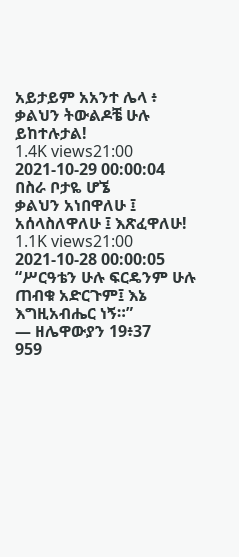አይታይም አአንተ ሌላ ፥
ቃልህን ትውልዶቼ ሁሉ ይከተሉታል!
1.4K views21:00
2021-10-29 00:00:04
በስራ ቦታዬ ሆኜ
ቃልህን አነበዋለሁ ፤ አሰላስለዋለሁ ፤ እጽፈዋለሁ!
1.1K views21:00
2021-10-28 00:00:05
“ሥርዓቴን ሁሉ ፍርዴንም ሁሉ ጠብቁ አድርጉም፤ እኔ እግዚአብሔር ነኝ።”
— ዘሌዋውያን 19፥37
959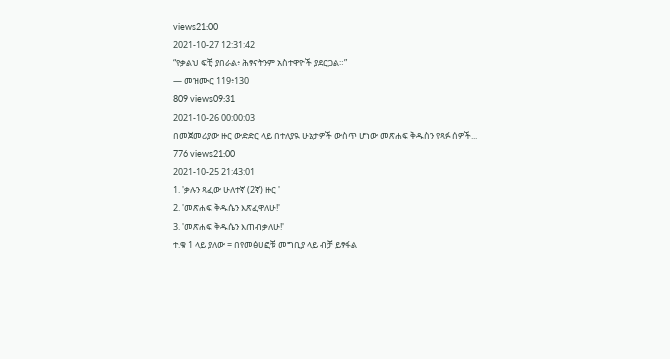views21:00
2021-10-27 12:31:42
“የቃልህ ፍቺ ያበራል፥ ሕፃናትንም አስተዋዮች ያደርጋል።”
— መዝሙር 119፥130
809 views09:31
2021-10-26 00:00:03
በመጀመሪያው ዙር ውድድር ላይ በተለያዪ ሁኔታዎች ውስጥ ሆነው መጽሐፍ ቅዱስን የጻፉ ሰዎች...
776 views21:00
2021-10-25 21:43:01
1. 'ቃሉን ጻፈው ሁለተኛ (2ኛ) ዙር '
2. 'መጽሐፍ ቅዱሴን እጽፈዋለሁ!'
3. 'መጽሐፍ ቅዱሴን እጠብቃለሁ!'
ተ.ቁ 1 ላይ ያለው = በየመፅሀፎቹ መግቢያ ላይ ብቻ ይፃፋል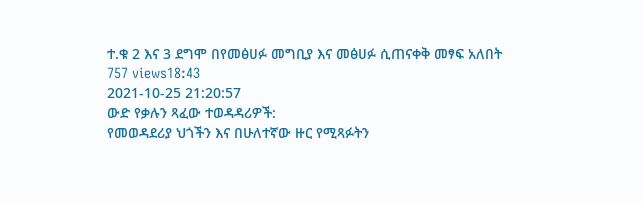ተ.ቁ 2 እና 3 ደግሞ በየመፅሀፉ መግቢያ እና መፅሀፉ ሲጠናቀቅ መፃፍ አለበት
757 views18:43
2021-10-25 21:20:57
ውድ የቃሉን ጻፈው ተወዳዳሪዎች:
የመወዳደሪያ ህጎችን እና በሁለተኛው ዙር የሚጻፉትን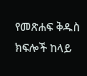የመጽሐፍ ቅዱስ ክፍሎች ከላይ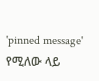'pinned message' የሚለው ላይ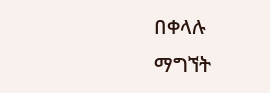በቀላሉ ማግኘት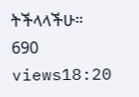ትችላላችሁ።
690 views18:20